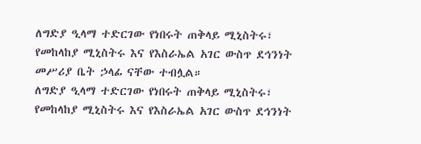ለግድያ ዒላማ ተድርገው የነበሩት ጠቅላይ ሚኒስትሩ፣ የመከላከያ ሚኒስትሩ እና የእስራኤል አገር ውስጥ ደኅንነት መሥሪያ ቤት ኃላፊ ናቸው ተብሏል።
ለግድያ ዒላማ ተድርገው የነበሩት ጠቅላይ ሚኒስትሩ፣ የመከላከያ ሚኒስትሩ እና የእስራኤል አገር ውስጥ ደኅንነት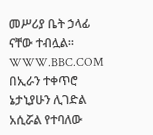መሥሪያ ቤት ኃላፊ ናቸው ተብሏል።
WWW.BBC.COM
በኢራን ተቀጥሮ ኔታኒያሁን ሊገድል አሲሯል የተባለው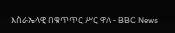እስራኤላዊ በቁጥጥር ሥር ዋለ - BBC News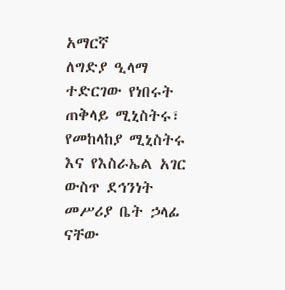አማርኛ
ለግድያ ዒላማ ተድርገው የነበሩት ጠቅላይ ሚኒስትሩ፣ የመከላከያ ሚኒስትሩ እና የእስራኤል አገር ውስጥ ደኅንነት መሥሪያ ቤት ኃላፊ ናቸው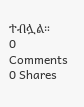ተብሏል።
0 Comments 0 Shares